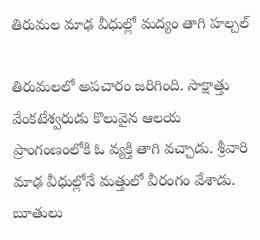తిరుమల మాఢ వీధుల్లో మద్యం తాగి హల్చల్

తిరుమలలో అపచారం జరిగింది. సాక్షాత్తు వేంకటేశ్వరుడు కొలువైన ఆలయ ప్రాంగంణంలోకి ఓ వ్యక్తి తాగి వచ్చాడు. శ్రీవారి మాఢ వీధుల్లోనే మత్తులో వీరంగం వేశాడు. బూతులు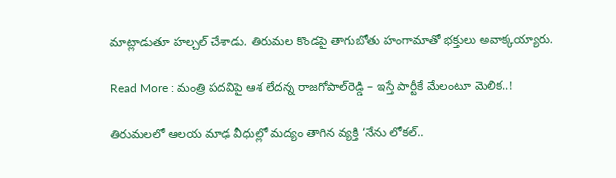మాట్లాడుతూ హల్చల్ చేశాడు. తిరుమల కొండపై తాగుబోతు హంగామాతో భక్తులు అవాక్కయ్యారు.

Read More : మంత్రి పదవిపై ఆశ లేదన్న రాజగోపాల్‌రెడ్డి – ఇస్తే పార్టీకే మేలంటూ మెలిక..!

తిరుమలలో ఆలయ మాఢ వీధుల్లో మద్యం తాగిన వ్యక్తి ‘నేను లోకల్..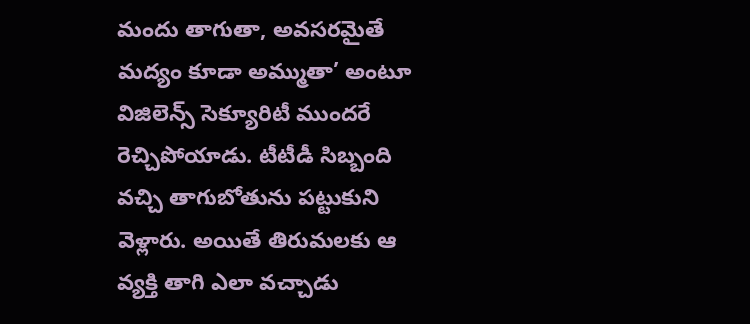మందు తాగుతా, అవసరమైతే మద్యం కూడా అమ్ముతా’ అంటూ విజిలెన్స్ సెక్యూరిటీ ముందరే రెచ్చిపోయాడు. టీటీడీ సిబ్బంది వచ్చి తాగుబోతును పట్టుకుని వెళ్లారు. అయితే తిరుమలకు ఆ వ్యక్తి తాగి ఎలా వచ్చాడు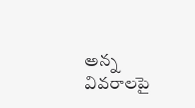అన్న వివరాలపై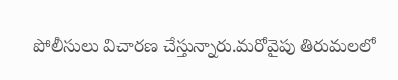పోలీసులు విచారణ చేస్తున్నారు.మరోవైపు తిరుమలలో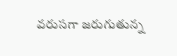వరుసగా జరుగుతున్న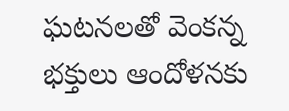ఘటనలతో వెంకన్న భక్తులు ఆందోళనకు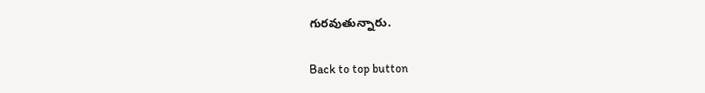గురవుతున్నారు.

Back to top button